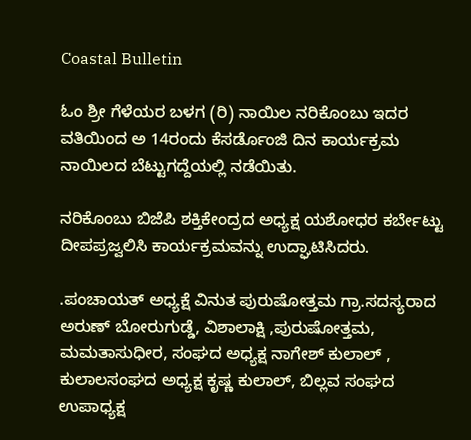Coastal Bulletin

ಓಂ ಶ್ರೀ ಗೆಳೆಯರ ಬಳಗ (ರಿ) ನಾಯಿಲ ನರಿಕೊಂಬು ಇದರ ವತಿಯಿಂದ ಅ 14ರಂದು ಕೆಸರ್ಡೊಂಜಿ ದಿನ ಕಾರ್ಯಕ್ರಮ ನಾಯಿಲದ ಬೆಟ್ಟುಗದ್ದೆಯಲ್ಲಿ ನಡೆಯಿತು.

ನರಿಕೊಂಬು ಬಿಜೆಪಿ ಶಕ್ತಿಕೇಂದ್ರದ ಅಧ್ಯಕ್ಷ ಯಶೋಧರ ಕರ್ಬೇಟ್ಟು ದೀಪಪ್ರಜ್ವಲಿಸಿ ಕಾರ್ಯಕ್ರಮವನ್ನು ಉದ್ಘಾಟಿಸಿದರು.

.ಪಂಚಾಯತ್ ಅಧ್ಯಕ್ಷೆ ವಿನುತ ಪುರುಷೋತ್ತಮ ಗ್ರಾ.ಸದಸ್ಯರಾದ ಅರುಣ್ ಬೋರುಗುಡ್ಡೆ, ವಿಶಾಲಾಕ್ಷಿ ,ಪುರುಷೋತ್ತಮ, ಮಮತಾಸುಧೀರ‍, ಸಂಘದ ಅಧ್ಯಕ್ಷ ನಾಗೇಶ್ ಕುಲಾಲ್ , ಕುಲಾಲಸಂಘದ ಅಧ್ಯಕ್ಷ ಕೃಷ್ಣ ಕುಲಾಲ್, ಬಿಲ್ಲವ ಸಂಘದ ಉಪಾಧ್ಯಕ್ಷ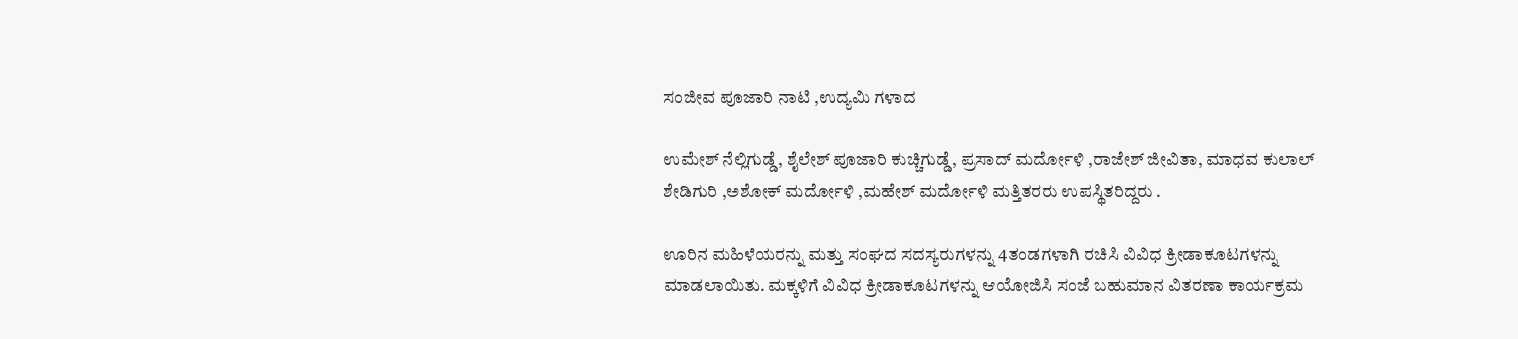ಸಂಜೀವ ಪೂಜಾರಿ ನಾಟಿ ,ಉದ್ಯಮಿ ಗಳಾದ

ಉಮೇಶ್ ನೆಲ್ಲಿಗುಡ್ಡೆ, ಶೈಲೇಶ್ ಪೂಜಾರಿ ಕುಚ್ಚಿಗುಡ್ಡೆ, ಪ್ರಸಾದ್ ಮರ್ದೋಳಿ ,ರಾಜೇಶ್ ಜೀವಿತಾ, ಮಾಧವ ಕುಲಾಲ್ ಶೇಡಿಗುರಿ ,ಅಶೋಕ್ ಮರ್ದೋಳಿ ,ಮಹೇಶ್ ಮರ್ದೋಳಿ ಮತ್ತಿತರರು ಉಪಸ್ಥಿತರಿದ್ದರು .

ಊರಿನ ಮಹಿಳೆಯರನ್ನು ಮತ್ತು ಸಂಘದ ಸದಸ್ಯರುಗಳನ್ನು 4ತಂಡಗಳಾಗಿ ರಚಿಸಿ ವಿವಿಧ ಕ್ರೀಡಾಕೂಟಗಳನ್ನು ಮಾಡಲಾಯಿತು. ಮಕ್ಕಳಿಗೆ ವಿವಿಧ ಕ್ರೀಡಾಕೂಟಗಳನ್ನು ಆಯೋಜಿಸಿ ಸಂಜೆ ಬಹುಮಾನ ವಿತರಣಾ ಕಾರ್ಯಕ್ರಮ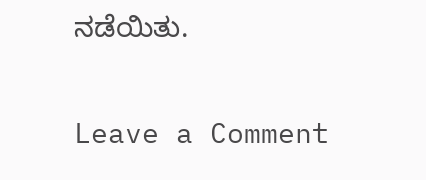ನಡೆಯಿತು.

Leave a Comment